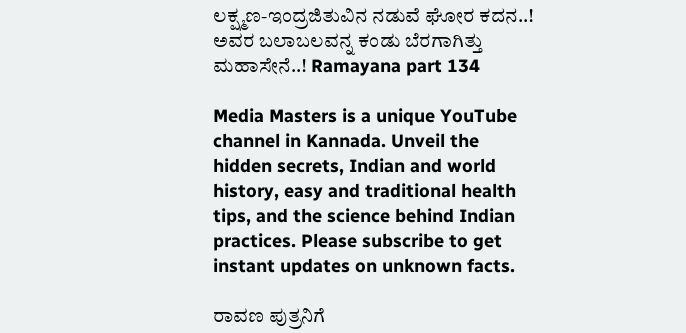ಲಕ್ಷ್ಮಣ-ಇಂದ್ರಜಿತುವಿನ ನಡುವೆ ಘೋರ ಕದನ..! ಅವರ ಬಲಾಬಲವನ್ನ ಕಂಡು ಬೆರಗಾಗಿತ್ತು ಮಹಾಸೇನೆ..! Ramayana part 134

Media Masters is a unique YouTube channel in Kannada. Unveil the hidden secrets, Indian and world history, easy and traditional health tips, and the science behind Indian practices. Please subscribe to get instant updates on unknown facts.

ರಾವಣ ಪುತ್ರನಿಗೆ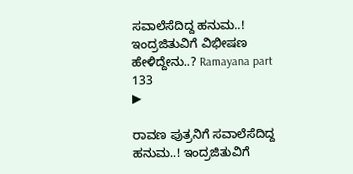ಸವಾಲೆಸೆದಿದ್ದ ಹನುಮ..! ಇಂದ್ರಜಿತುವಿಗೆ ವಿಭೀಷಣ ಹೇಳಿದ್ದೇನು..? Ramayana part 133
▶

ರಾವಣ ಪುತ್ರನಿಗೆ ಸವಾಲೆಸೆದಿದ್ದ ಹನುಮ..! ಇಂದ್ರಜಿತುವಿಗೆ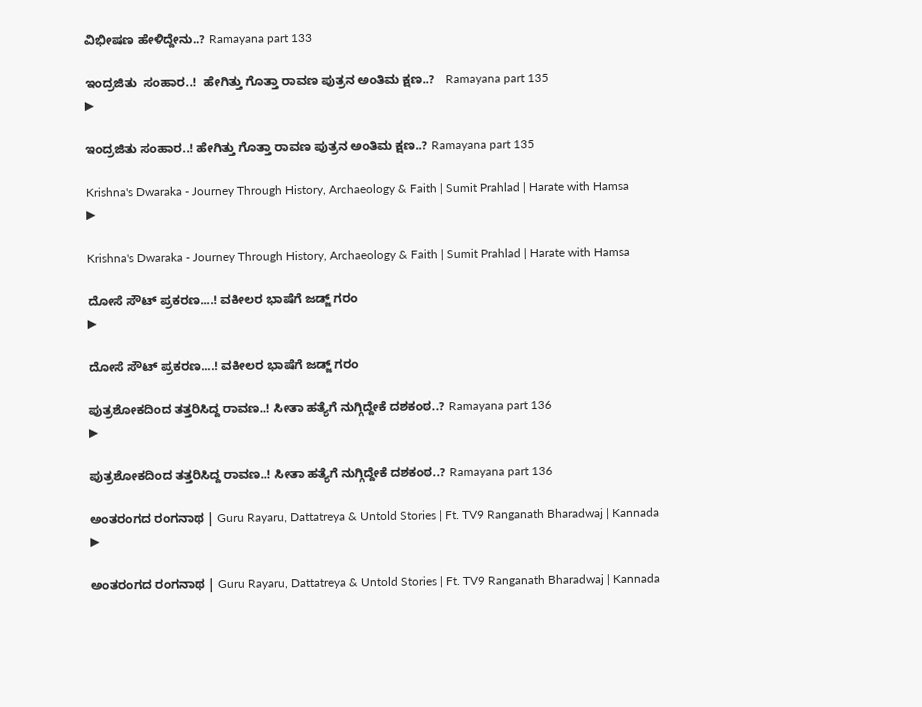ವಿಭೀಷಣ ಹೇಳಿದ್ದೇನು..? Ramayana part 133

ಇಂದ್ರಜಿತು  ಸಂಹಾರ..!  ಹೇಗಿತ್ತು ಗೊತ್ತಾ ರಾವಣ ಪುತ್ರನ ಅಂತಿಮ ಕ್ಷಣ..?   Ramayana part 135
▶

ಇಂದ್ರಜಿತು ಸಂಹಾರ..! ಹೇಗಿತ್ತು ಗೊತ್ತಾ ರಾವಣ ಪುತ್ರನ ಅಂತಿಮ ಕ್ಷಣ..? Ramayana part 135

Krishna's Dwaraka - Journey Through History, Archaeology & Faith | Sumit Prahlad | Harate with Hamsa
▶

Krishna's Dwaraka - Journey Through History, Archaeology & Faith | Sumit Prahlad | Harate with Hamsa

ದೋಸೆ ಸೌಟ್ ಪ್ರಕರಣ....! ವಕೀಲರ ಭಾಷೆಗೆ ಜಡ್ಜ್ ಗರಂ
▶

ದೋಸೆ ಸೌಟ್ ಪ್ರಕರಣ....! ವಕೀಲರ ಭಾಷೆಗೆ ಜಡ್ಜ್ ಗರಂ

ಪುತ್ರಶೋಕದಿಂದ ತತ್ತರಿಸಿದ್ದ ರಾವಣ..! ಸೀತಾ ಹತ್ಯೆಗೆ ನುಗ್ಗಿದ್ದೇಕೆ ದಶಕಂಠ..? Ramayana part 136
▶

ಪುತ್ರಶೋಕದಿಂದ ತತ್ತರಿಸಿದ್ದ ರಾವಣ..! ಸೀತಾ ಹತ್ಯೆಗೆ ನುಗ್ಗಿದ್ದೇಕೆ ದಶಕಂಠ..? Ramayana part 136

ಅಂತರಂಗದ ರಂಗನಾಥ | Guru Rayaru, Dattatreya & Untold Stories | Ft. TV9 Ranganath Bharadwaj | Kannada
▶

ಅಂತರಂಗದ ರಂಗನಾಥ | Guru Rayaru, Dattatreya & Untold Stories | Ft. TV9 Ranganath Bharadwaj | Kannada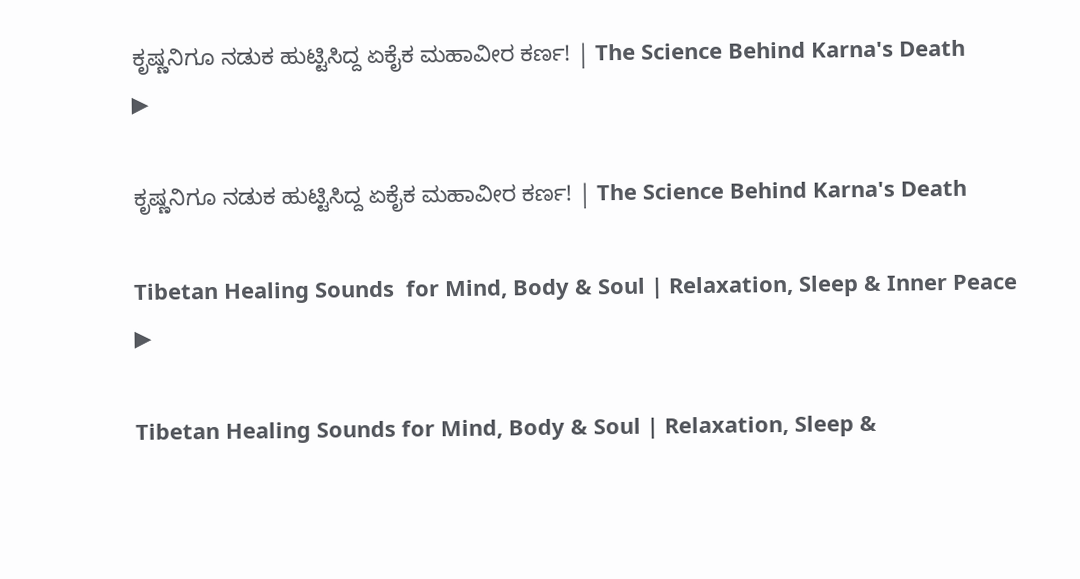ಕೃಷ್ಣನಿಗೂ ನಡುಕ ಹುಟ್ಟಿಸಿದ್ದ ಏಕೈಕ ಮಹಾವೀರ ಕರ್ಣ! | The Science Behind Karna's Death
▶

ಕೃಷ್ಣನಿಗೂ ನಡುಕ ಹುಟ್ಟಿಸಿದ್ದ ಏಕೈಕ ಮಹಾವೀರ ಕರ್ಣ! | The Science Behind Karna's Death

Tibetan Healing Sounds  for Mind, Body & Soul | Relaxation, Sleep & Inner Peace
▶

Tibetan Healing Sounds for Mind, Body & Soul | Relaxation, Sleep &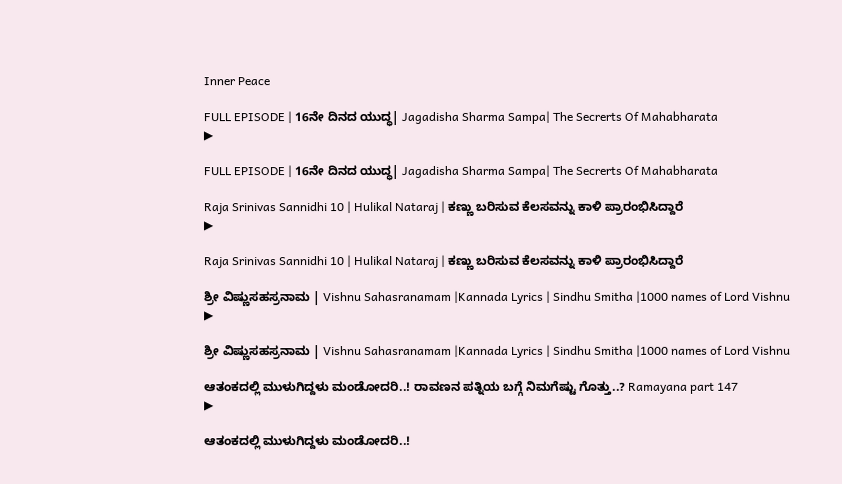Inner Peace

FULL EPISODE | 16ನೇ ದಿನದ ಯುದ್ಧ| Jagadisha Sharma Sampa| The Secrerts Of Mahabharata
▶

FULL EPISODE | 16ನೇ ದಿನದ ಯುದ್ಧ| Jagadisha Sharma Sampa| The Secrerts Of Mahabharata

Raja Srinivas Sannidhi 10 | Hulikal Nataraj | ಕಣ್ಣು ಬರಿಸುವ ಕೆಲಸವನ್ನು ಕಾಳಿ ಪ್ರಾರಂಭಿಸಿದ್ದಾರೆ
▶

Raja Srinivas Sannidhi 10 | Hulikal Nataraj | ಕಣ್ಣು ಬರಿಸುವ ಕೆಲಸವನ್ನು ಕಾಳಿ ಪ್ರಾರಂಭಿಸಿದ್ದಾರೆ

ಶ್ರೀ ವಿಷ್ಣುಸಹಸ್ರನಾಮ | Vishnu Sahasranamam |Kannada Lyrics | Sindhu Smitha |1000 names of Lord Vishnu
▶

ಶ್ರೀ ವಿಷ್ಣುಸಹಸ್ರನಾಮ | Vishnu Sahasranamam |Kannada Lyrics | Sindhu Smitha |1000 names of Lord Vishnu

ಆತಂಕದಲ್ಲಿ ಮುಳುಗಿದ್ದಳು ಮಂಡೋದರಿ..! ರಾವಣನ ಪತ್ನಿಯ ಬಗ್ಗೆ ನಿಮಗೆಷ್ಟು ಗೊತ್ತು..? Ramayana part 147
▶

ಆತಂಕದಲ್ಲಿ ಮುಳುಗಿದ್ದಳು ಮಂಡೋದರಿ..!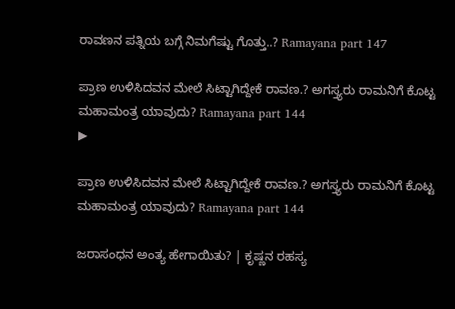ರಾವಣನ ಪತ್ನಿಯ ಬಗ್ಗೆ ನಿಮಗೆಷ್ಟು ಗೊತ್ತು..? Ramayana part 147

ಪ್ರಾಣ ಉಳಿಸಿದವನ ಮೇಲೆ ಸಿಟ್ಟಾಗಿದ್ದೇಕೆ ರಾವಣ.? ಅಗಸ್ತ್ಯರು ರಾಮನಿಗೆ ಕೊಟ್ಟ ಮಹಾಮಂತ್ರ ಯಾವುದು? Ramayana part 144
▶

ಪ್ರಾಣ ಉಳಿಸಿದವನ ಮೇಲೆ ಸಿಟ್ಟಾಗಿದ್ದೇಕೆ ರಾವಣ.? ಅಗಸ್ತ್ಯರು ರಾಮನಿಗೆ ಕೊಟ್ಟ ಮಹಾಮಂತ್ರ ಯಾವುದು? Ramayana part 144

ಜರಾಸಂಧನ ಅಂತ್ಯ ಹೇಗಾಯಿತು? | ಕೃಷ್ಣನ ರಹಸ್ಯ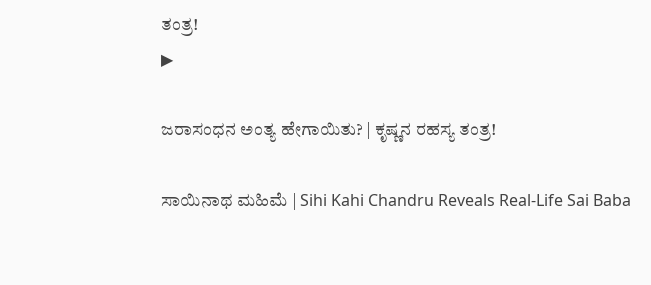ತಂತ್ರ!
▶

ಜರಾಸಂಧನ ಅಂತ್ಯ ಹೇಗಾಯಿತು? | ಕೃಷ್ಣನ ರಹಸ್ಯ ತಂತ್ರ!

ಸಾಯಿನಾಥ ಮಹಿಮೆ | Sihi Kahi Chandru Reveals Real-Life Sai Baba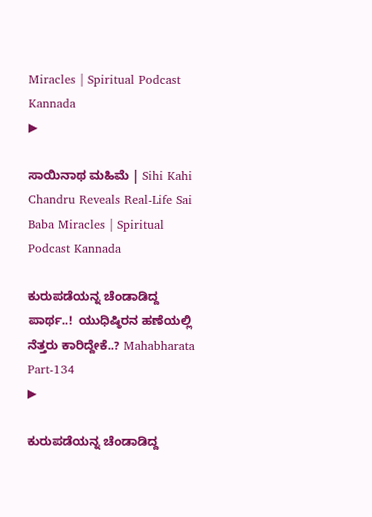Miracles | Spiritual Podcast Kannada
▶

ಸಾಯಿನಾಥ ಮಹಿಮೆ | Sihi Kahi Chandru Reveals Real-Life Sai Baba Miracles | Spiritual Podcast Kannada

ಕುರುಪಡೆಯನ್ನ ಚೆಂಡಾಡಿದ್ದ ಪಾರ್ಥ..!  ಯುಧಿಷ್ಠಿರನ ಹಣೆಯಲ್ಲಿ ನೆತ್ತರು ಕಾರಿದ್ದೇಕೆ..? Mahabharata Part-134
▶

ಕುರುಪಡೆಯನ್ನ ಚೆಂಡಾಡಿದ್ದ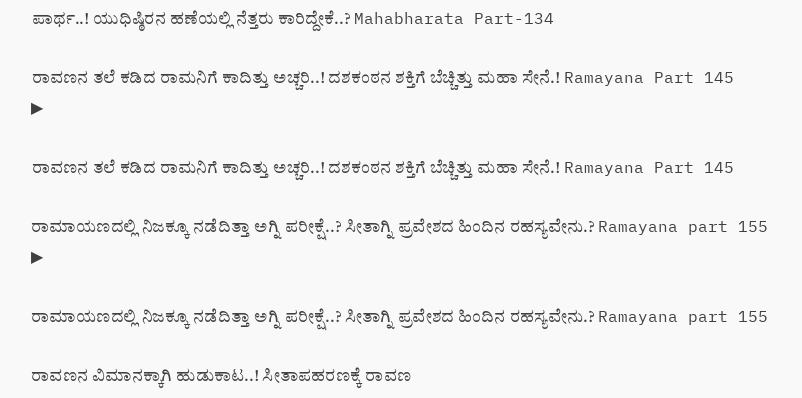ಪಾರ್ಥ..! ಯುಧಿಷ್ಠಿರನ ಹಣೆಯಲ್ಲಿ ನೆತ್ತರು ಕಾರಿದ್ದೇಕೆ..? Mahabharata Part-134

ರಾವಣನ ತಲೆ ಕಡಿದ ರಾಮನಿಗೆ ಕಾದಿತ್ತು ಅಚ್ಚರಿ..! ದಶಕಂಠನ ಶಕ್ತಿಗೆ ಬೆಚ್ಚಿತ್ತು ಮಹಾ ಸೇನೆ.! Ramayana Part 145
▶

ರಾವಣನ ತಲೆ ಕಡಿದ ರಾಮನಿಗೆ ಕಾದಿತ್ತು ಅಚ್ಚರಿ..! ದಶಕಂಠನ ಶಕ್ತಿಗೆ ಬೆಚ್ಚಿತ್ತು ಮಹಾ ಸೇನೆ.! Ramayana Part 145

ರಾಮಾಯಣದಲ್ಲಿ ನಿಜಕ್ಕೂ ನಡೆದಿತ್ತಾ ಅಗ್ನಿ ಪರೀಕ್ಷೆ..? ಸೀತಾಗ್ನಿ ಪ್ರವೇಶದ ಹಿಂದಿನ ರಹಸ್ಯವೇನು.? Ramayana part 155
▶

ರಾಮಾಯಣದಲ್ಲಿ ನಿಜಕ್ಕೂ ನಡೆದಿತ್ತಾ ಅಗ್ನಿ ಪರೀಕ್ಷೆ..? ಸೀತಾಗ್ನಿ ಪ್ರವೇಶದ ಹಿಂದಿನ ರಹಸ್ಯವೇನು.? Ramayana part 155

ರಾವಣನ ವಿಮಾನಕ್ಕಾಗಿ ಹುಡುಕಾಟ..! ಸೀತಾಪಹರಣಕ್ಕೆ ರಾವಣ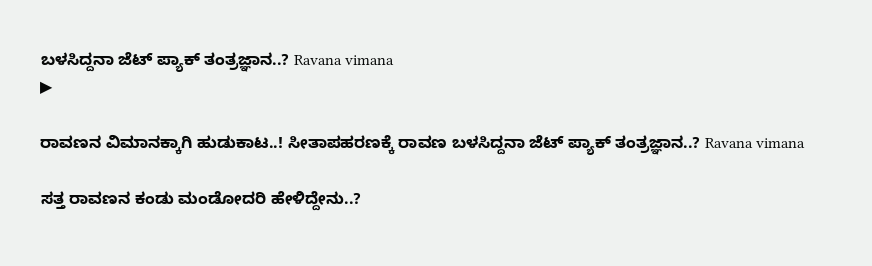ಬಳಸಿದ್ದನಾ ಜೆಟ್ ಪ್ಯಾಕ್ ತಂತ್ರಜ್ಞಾನ..? Ravana vimana
▶

ರಾವಣನ ವಿಮಾನಕ್ಕಾಗಿ ಹುಡುಕಾಟ..! ಸೀತಾಪಹರಣಕ್ಕೆ ರಾವಣ ಬಳಸಿದ್ದನಾ ಜೆಟ್ ಪ್ಯಾಕ್ ತಂತ್ರಜ್ಞಾನ..? Ravana vimana

ಸತ್ತ ರಾವಣನ ಕಂಡು ಮಂಡೋದರಿ ಹೇಳಿದ್ದೇನು..?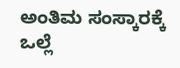ಅಂತಿಮ ಸಂಸ್ಕಾರಕ್ಕೆ ಒಲ್ಲೆ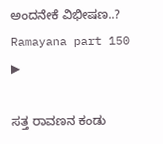ಅಂದನೇಕೆ ವಿಭೀಷಣ..? Ramayana part 150
▶

ಸತ್ತ ರಾವಣನ ಕಂಡು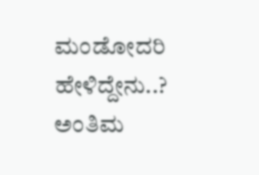ಮಂಡೋದರಿ ಹೇಳಿದ್ದೇನು..? ಅಂತಿಮ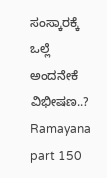ಸಂಸ್ಕಾರಕ್ಕೆ ಒಲ್ಲೆ ಅಂದನೇಕೆ ವಿಭೀಷಣ..? Ramayana part 150